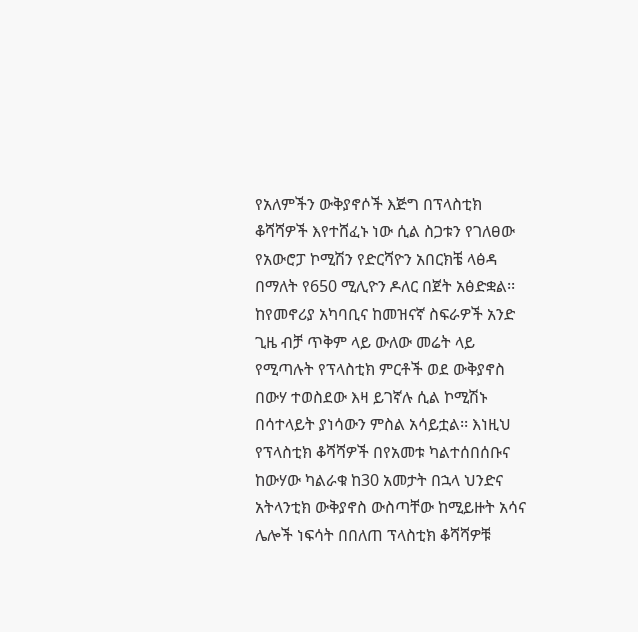የአለምችን ውቅያኖሶች እጅግ በፕላስቲክ ቆሻሻዎች እየተሸፈኑ ነው ሲል ስጋቱን የገለፀው የአውሮፓ ኮሚሽን የድርሻዮን አበርክቼ ላፅዳ በማለት የ650 ሚሊዮን ዶለር በጀት አፅድቋል፡፡ ከየመኖሪያ አካባቢና ከመዝናኛ ስፍራዎች አንድ ጊዜ ብቻ ጥቅም ላይ ውለው መሬት ላይ የሚጣሉት የፕላስቲክ ምርቶች ወደ ውቅያኖስ በውሃ ተወስደው እዛ ይገኛሉ ሲል ኮሚሽኑ በሳተላይት ያነሳውን ምስል አሳይቷል፡፡ እነዚህ የፕላስቲክ ቆሻሻዎች በየአመቱ ካልተሰበሰቡና ከውሃው ካልራቁ ከ30 አመታት በኋላ ህንድና አትላንቲክ ውቅያኖስ ውስጣቸው ከሚይዙት አሳና ሌሎች ነፍሳት በበለጠ ፕላስቲክ ቆሻሻዎቹ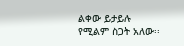ልቀው ይታይሉ የሚልም ስጋት አለው፡፡